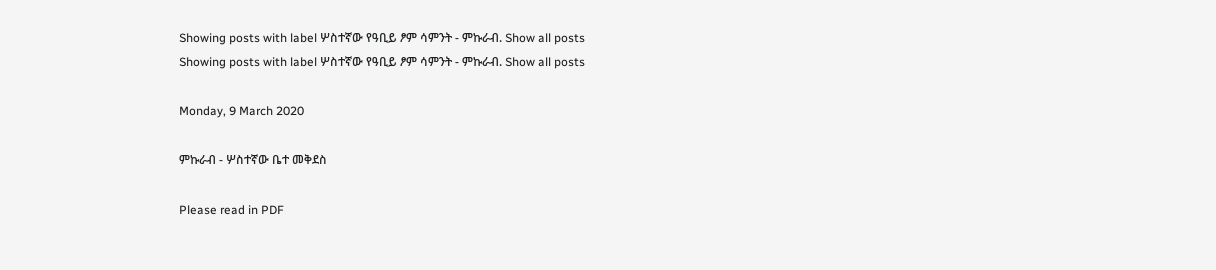Showing posts with label ሦስተኛው የዓቢይ ፆም ሳምንት - ምኩራብ. Show all posts
Showing posts with label ሦስተኛው የዓቢይ ፆም ሳምንት - ምኩራብ. Show all posts

Monday, 9 March 2020

ምኩራብ - ሦስተኛው ቤተ መቅደስ

Please read in PDF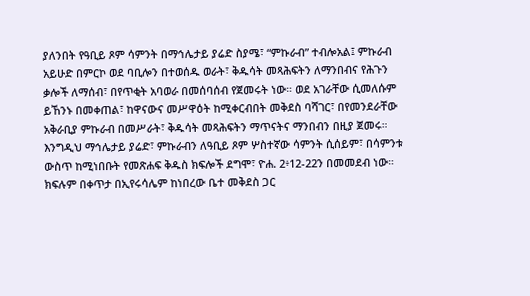ያለንበት የዓቢይ ጾም ሳምንት በማኅሌታይ ያሬድ ስያሜ፣ “ምኩራብ” ተብሎአል፤ ምኩራብ አይሁድ በምርኮ ወደ ባቢሎን በተወሰዱ ወራት፣ ቅዱሳት መጻሕፍትን ለማንበብና የሕጉን ቃሎች ለማሰብ፣ በየጥቂት አባወራ በመሰባሰብ የጀመሩት ነው። ወደ አገራቸው ሲመለሱም ይኸንኑ በመቀጠል፣ ከዋናውና መሥዋዕት ከሚቀርብበት መቅደስ ባሻገር፣ በየመንደራቸው አቅራቢያ ምኩራብ በመሥራት፣ ቅዱሳት መጻሕፍትን ማጥናትና ማንበብን በዚያ ጀመሩ። እንግዲህ ማኅሌታይ ያሬድ፣ ምኩራብን ለዓቢይ ጾም ሦስተኛው ሳምንት ሲሰይም፣ በሳምንቱ ውስጥ ከሚነበቡት የመጽሐፍ ቅዱስ ክፍሎች ደግሞ፣ ዮሐ. 2፥12-22ን በመመደብ ነው። ክፍሉም በቀጥታ በኢየሩሳሌም ከነበረው ቤተ መቅደስ ጋር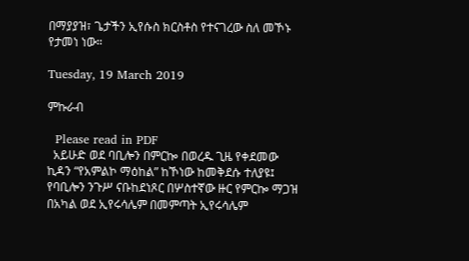በማያያዝ፣ ጌታችን ኢየሱስ ክርስቶስ የተናገረው ስለ መኾኑ የታመነ ነው።

Tuesday, 19 March 2019

ምኩራብ

  Please read in PDF
  አይሁድ ወደ ባቢሎን በምርኰ በወረዱ ጊዜ የቀደመው ኪዳን “የአምልኮ ማዕከል” ከኾነው ከመቅደሱ ተለያዩ፤ የባቢሎን ንጉሥ ናቡከደነጾር በሦስተኛው ዙር የምርኰ ማጋዝ በአካል ወደ ኢየሩሳሌም በመምጣት ኢየሩሳሌም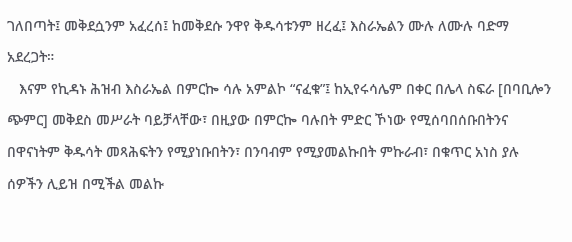ገለበጣት፤ መቅደሷንም አፈረሰ፤ ከመቅደሱ ንዋየ ቅዱሳቱንም ዘረፈ፤ እስራኤልን ሙሉ ለሙሉ ባድማ አደረጋት።
   እናም የኪዳኑ ሕዝብ እስራኤል በምርኰ ሳሉ አምልኮ “ናፈቁ”፤ ከኢየሩሳሌም በቀር በሌላ ስፍራ [በባቢሎን ጭምር] መቅደስ መሥራት ባይቻላቸው፣ በዚያው በምርኰ ባሉበት ምድር ኾነው የሚሰባበሰቡበትንና በዋናነትም ቅዱሳት መጻሕፍትን የሚያነቡበትን፣ በንባብም የሚያመልኩበት ምኩራብ፣ በቁጥር አነስ ያሉ ሰዎችን ሊይዝ በሚችል መልኩ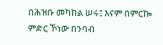በሕዝቡ መካከል ሠሩ፤ እናም በምርኰ ምድር ኾነው በንባብ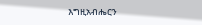እግዚአብሔርን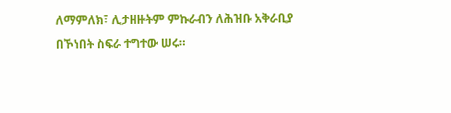ለማምለክ፣ ሊታዘዙትም ምኩራብን ለሕዝቡ አቅራቢያ በኾነበት ስፍራ ተግተው ሠሩ።